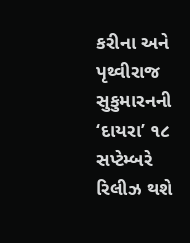કરીના અને પૃથ્વીરાજ સુકુમારનની ‘દાયરા’ ૧૮ સપ્ટેમ્બરે રિલીઝ થશે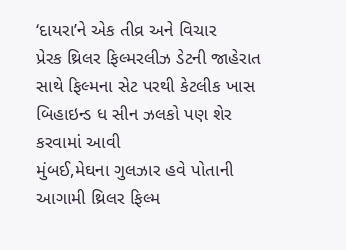‘દાયરા’ને એક તીવ્ર અને વિચાર
પ્રેરક થ્રિલર ફિલ્મરલીઝ ડેટની જાહેરાત સાથે ફિલ્મના સેટ પરથી કેટલીક ખાસ બિહાઇન્ડ ધ સીન ઝલકો પણ શેર કરવામાં આવી
મુંબઈ,મેઘના ગુલઝાર હવે પોતાની આગામી થ્રિલર ફિલ્મ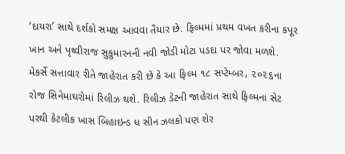‘દાયરા’ સાથે દર્શકો સમક્ષ આવવા તૈયાર છે. ફિલ્મમાં પ્રથમ વખત કરીના કપૂર ખાન અને પૃથ્વીરાજ સુકુમારનની નવી જોડી મોટા પડદા પર જોવા મળશે. મેકર્સે સત્તાવાર રીતે જાહેરાત કરી છે કે આ ફિલ્મ ૧૮ સપ્ટેમ્બર, ૨૦૨૬ના રોજ સિનેમાઘરોમાં રિલીઝ થશે. રિલીઝ ડેટની જાહેરાત સાથે ફિલ્મના સેટ પરથી કેટલીક ખાસ બિહાઇન્ડ ધ સીન ઝલકો પણ શેર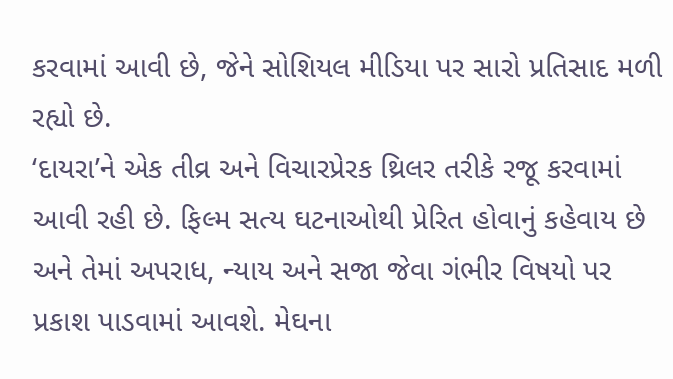કરવામાં આવી છે, જેને સોશિયલ મીડિયા પર સારો પ્રતિસાદ મળી રહ્યો છે.
‘દાયરા’ને એક તીવ્ર અને વિચારપ્રેરક થ્રિલર તરીકે રજૂ કરવામાં આવી રહી છે. ફિલ્મ સત્ય ઘટનાઓથી પ્રેરિત હોવાનું કહેવાય છે અને તેમાં અપરાધ, ન્યાય અને સજા જેવા ગંભીર વિષયો પર પ્રકાશ પાડવામાં આવશે. મેઘના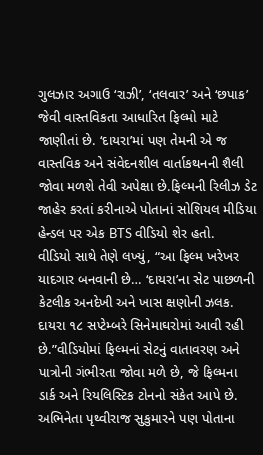ગુલઝાર અગાઉ ‘રાઝી’, ‘તલવાર’ અને ‘છપાક’ જેવી વાસ્તવિકતા આધારિત ફિલ્મો માટે જાણીતાં છે. ‘દાયરા’માં પણ તેમની એ જ વાસ્તવિક અને સંવેદનશીલ વાર્તાકથનની શૈલી જોવા મળશે તેવી અપેક્ષા છે.ફિલ્મની રિલીઝ ડેટ જાહેર કરતાં કરીનાએ પોતાનાં સોશિયલ મીડિયા હેન્ડલ પર એક BTS વીડિયો શેર હતો.
વીડિયો સાથે તેણે લખ્યું, “આ ફિલ્મ ખરેખર યાદગાર બનવાની છે… ‘દાયરા’ના સેટ પાછળની કેટલીક અનદેખી અને ખાસ ક્ષણોની ઝલક. દાયરા ૧૮ સપ્ટેમ્બરે સિનેમાઘરોમાં આવી રહી છે.”વીડિયોમાં ફિલ્મનાં સેટનું વાતાવરણ અને પાત્રોની ગંભીરતા જોવા મળે છે, જે ફિલ્મના ડાર્ક અને રિયલિસ્ટિક ટોનનો સંકેત આપે છે. અભિનેતા પૃથ્વીરાજ સુકુમારને પણ પોતાના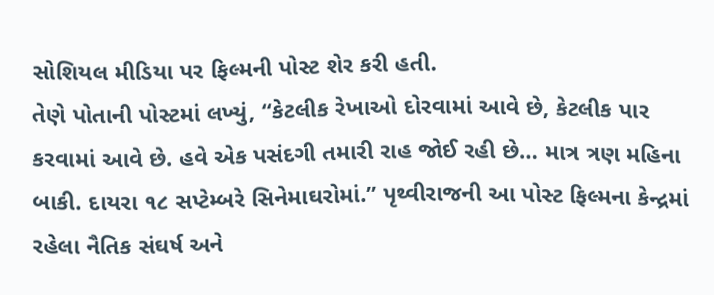સોશિયલ મીડિયા પર ફિલ્મની પોસ્ટ શેર કરી હતી.
તેણે પોતાની પોસ્ટમાં લખ્યું, “કેટલીક રેખાઓ દોરવામાં આવે છે, કેટલીક પાર કરવામાં આવે છે. હવે એક પસંદગી તમારી રાહ જોઈ રહી છે… માત્ર ત્રણ મહિના બાકી. દાયરા ૧૮ સપ્ટેમ્બરે સિનેમાઘરોમાં.” પૃથ્વીરાજની આ પોસ્ટ ફિલ્મના કેન્દ્રમાં રહેલા નૈતિક સંઘર્ષ અને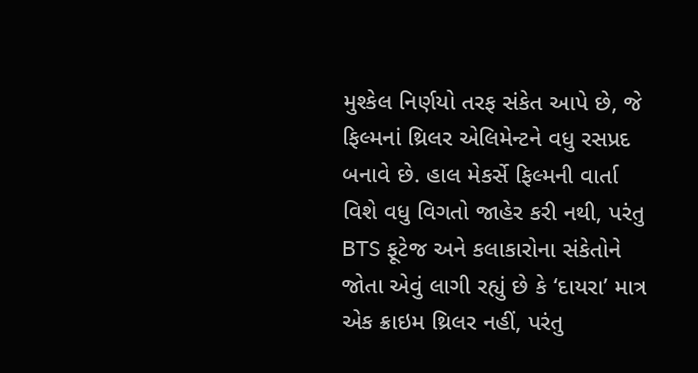મુશ્કેલ નિર્ણયો તરફ સંકેત આપે છે, જે ફિલ્મનાં થ્રિલર એલિમેન્ટને વધુ રસપ્રદ બનાવે છે. હાલ મેકર્સે ફિલ્મની વાર્તા વિશે વધુ વિગતો જાહેર કરી નથી, પરંતુ BTS ફૂટેજ અને કલાકારોના સંકેતોને જોતા એવું લાગી રહ્યું છે કે ‘દાયરા’ માત્ર એક ક્રાઇમ થ્રિલર નહીં, પરંતુ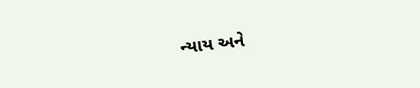ન્યાય અને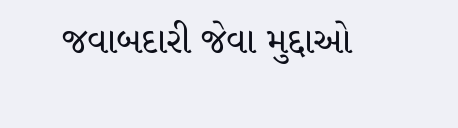જવાબદારી જેવા મુદ્દાઓ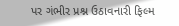પર ગંભીર પ્રશ્ન ઉઠાવનારી ફિલ્મ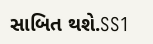સાબિત થશે.SS1